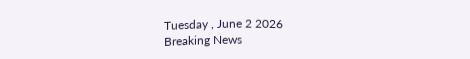Tuesday , June 2 2026
Breaking News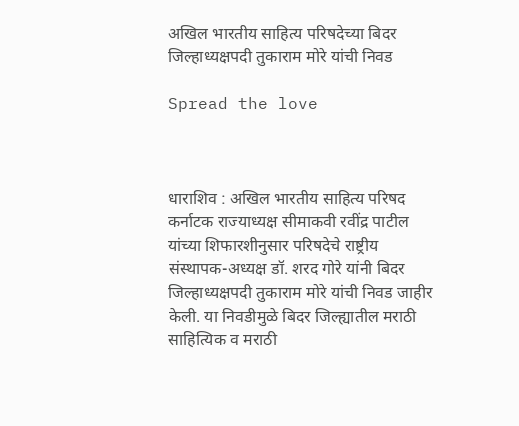अखिल भारतीय साहित्य परिषदेच्या बिदर जिल्हाध्यक्षपदी तुकाराम मोरे यांची निवड

Spread the love



धाराशिव : अखिल भारतीय साहित्य परिषद कर्नाटक राज्याध्यक्ष सीमाकवी रवींद्र पाटील यांच्या शिफारशीनुसार परिषदेचे राष्ट्रीय संस्थापक-अध्यक्ष डॉ. शरद गोरे यांनी बिदर जिल्हाध्यक्षपदी तुकाराम मोरे यांची निवड जाहीर केली. या निवडीमुळे बिदर जिल्ह्यातील मराठी साहित्यिक व मराठी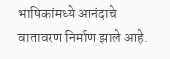भाषिकांमध्ये आनंदाचे वातावरण निर्माण झाले आहे.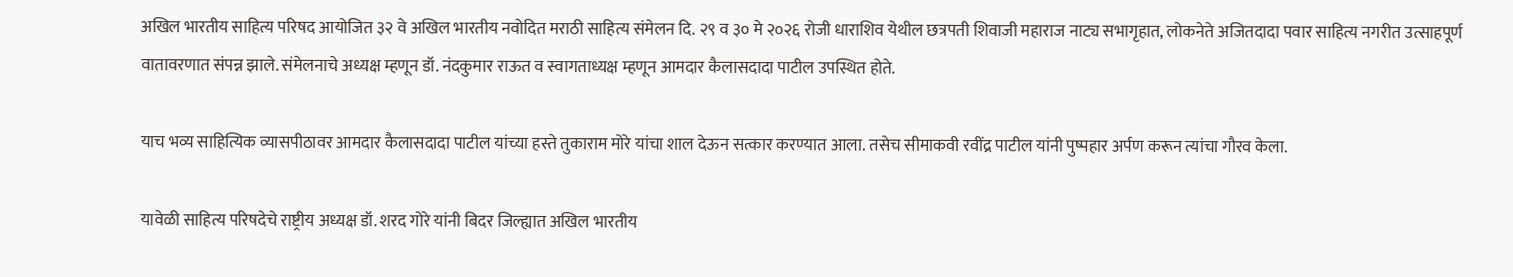अखिल भारतीय साहित्य परिषद आयोजित ३२ वे अखिल भारतीय नवोदित मराठी साहित्य संमेलन दि. २९ व ३० मे २०२६ रोजी धाराशिव येथील छत्रपती शिवाजी महाराज नाट्य सभागृहात, लोकनेते अजितदादा पवार साहित्य नगरीत उत्साहपूर्ण वातावरणात संपन्न झाले. संमेलनाचे अध्यक्ष म्हणून डॉ. नंदकुमार राऊत व स्वागताध्यक्ष म्हणून आमदार कैलासदादा पाटील उपस्थित होते.

याच भव्य साहित्यिक व्यासपीठावर आमदार कैलासदादा पाटील यांच्या हस्ते तुकाराम मोरे यांचा शाल देऊन सत्कार करण्यात आला. तसेच सीमाकवी रवींद्र पाटील यांनी पुष्पहार अर्पण करून त्यांचा गौरव केला.

यावेळी साहित्य परिषदेचे राष्ट्रीय अध्यक्ष डॉ. शरद गोरे यांनी बिदर जिल्ह्यात अखिल भारतीय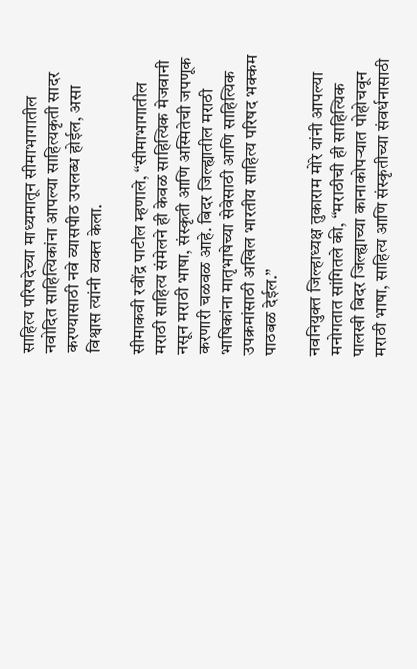साहित्य परिषदेच्या माध्यमातून सीमाभागातील नवोदित साहित्यिकांना आपल्या साहित्यकृती सादर करण्यासाठी नवे व्यासपीठ उपलब्ध होईल, असा विश्वास त्यांनी व्यक्त केला.

सीमाकवी रवींद्र पाटील म्हणाले, “सीमाभागातील मराठी साहित्य संमेलने ही केवळ साहित्यिक मेजवानी नसून मराठी भाषा, संस्कृती आणि अस्मितेची जपणूक करणारी चळवळ आहे. बिदर जिल्ह्यातील मराठी भाषिकांना मातृभाषेच्या सेवेसाठी आणि साहित्यिक उपक्रमांसाठी अखिल भारतीय साहित्य परिषद भक्कम पाठबळ देईल.”

नवनियुक्त जिल्हाध्यक्ष तुकाराम मोरे यांनी आपल्या मनोगतात सांगितले की, “मराठीची ही साहित्यिक पालखी बिदर जिल्ह्याच्या कानाकोपऱ्यात पोहोचवून मराठी भाषा, साहित्य आणि संस्कृतीच्या संवर्धनासाठी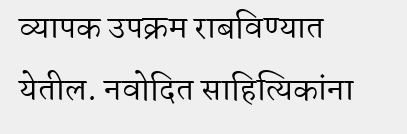व्यापक उपक्रम राबविण्यात येतील. नवोदित साहित्यिकांना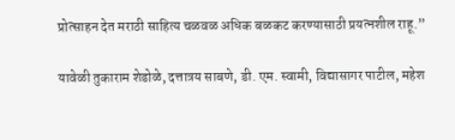प्रोत्साहन देत मराठी साहित्य चळवळ अधिक बळकट करण्यासाठी प्रयत्नशील राहू.”

यावेळी तुकाराम शेडोळे, दत्तात्रय साबणे, डी. एम. स्वामी, विद्यासागर पाटील, महेश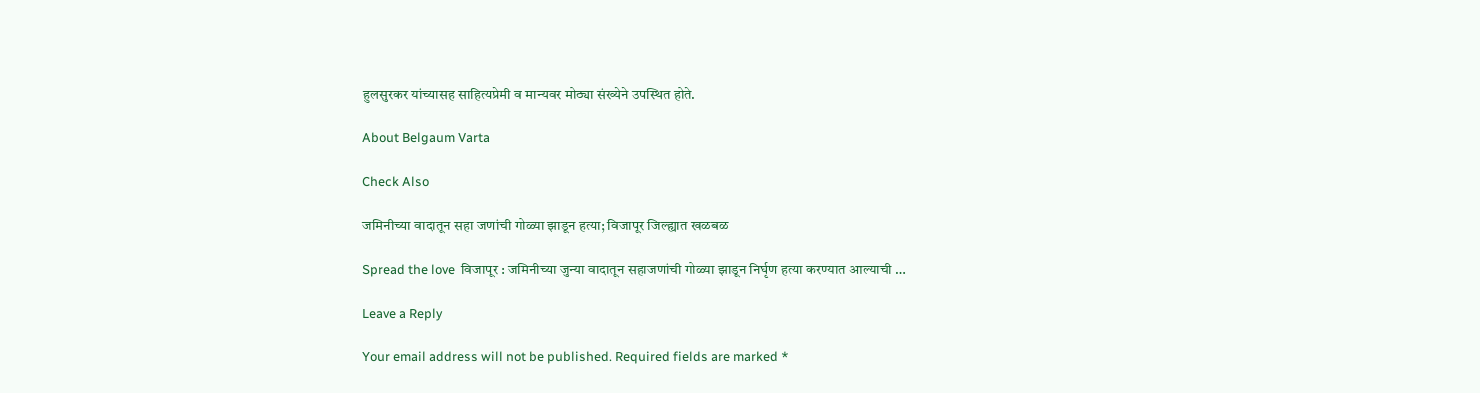हुलसुरकर यांच्यासह साहित्यप्रेमी व मान्यवर मोठ्या संख्येने उपस्थित होते.

About Belgaum Varta

Check Also

जमिनीच्या वादातून सहा जणांची गोळ्या झाडून हत्या; विजापूर जिल्ह्यात खळबळ

Spread the love  विजापूर : जमिनीच्या जुन्या वादातून सहाजणांची गोळ्या झाडून निर्घृण हत्या करण्यात आल्याची …

Leave a Reply

Your email address will not be published. Required fields are marked *